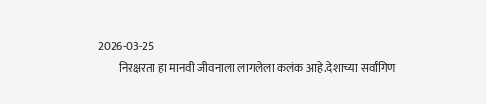2026-03-25
         निरक्षरता हा मानवी जीवनाला लागलेला कलंक आहे.देशाच्या सर्वांगिण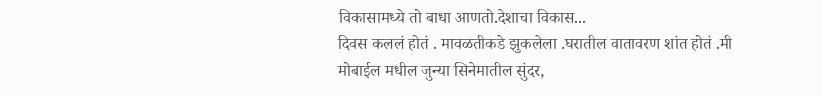विकासामध्ये तो बाधा आणतो.देशाचा विकास...
दिवस कललं होतं . मावळतीकडे झुकलेला .घरातील वातावरण शांत होतं .मी मोबाईल मधील जुन्या सिनेमातील सुंदर,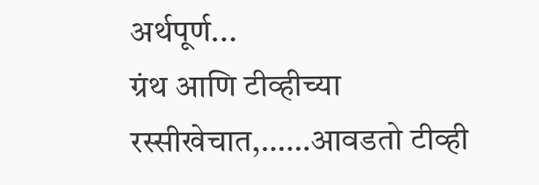अर्थपूर्ण...
ग्रंथ आणि टीव्हीच्या रस्सीखेचात,……आवडतो टीव्ही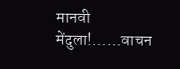मानवी मेंदुला!……वाचन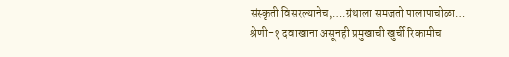संस्कृती विसरल्यानेच,….ग्रंथाला समजतो पालापाचोळा…
श्रेणी-१ दवाखाना असूनही प्रमुखाची खुर्ची रिकामीच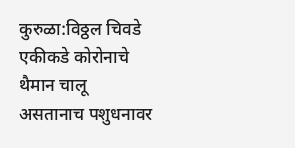कुरुळा:विठ्ठल चिवडे एकीकडे कोरोनाचे थैमान चालू असतानाच पशुधनावर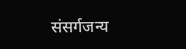संसर्गजन्य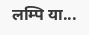लम्पि या...